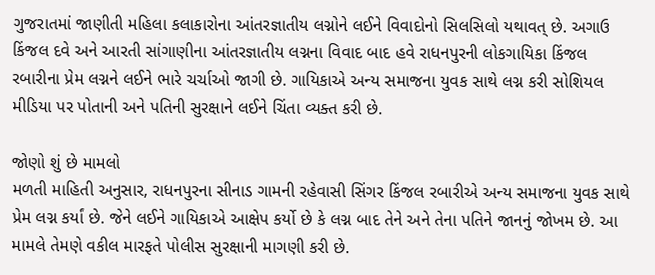ગુજરાતમાં જાણીતી મહિલા કલાકારોના આંતરજ્ઞાતીય લગ્નોને લઈને વિવાદોનો સિલસિલો યથાવત્ છે. અગાઉ કિંજલ દવે અને આરતી સાંગાણીના આંતરજ્ઞાતીય લગ્નના વિવાદ બાદ હવે રાધનપુરની લોકગાયિકા કિંજલ રબારીના પ્રેમ લગ્નને લઈને ભારે ચર્ચાઓ જાગી છે. ગાયિકાએ અન્ય સમાજના યુવક સાથે લગ્ન કરી સોશિયલ મીડિયા પર પોતાની અને પતિની સુરક્ષાને લઈને ચિંતા વ્યક્ત કરી છે.

જોણો શું છે મામલો
મળતી માહિતી અનુસાર, રાધનપુરના સીનાડ ગામની રહેવાસી સિંગર કિંજલ રબારીએ અન્ય સમાજના યુવક સાથે પ્રેમ લગ્ન કર્યાં છે. જેને લઈને ગાયિકાએ આક્ષેપ કર્યો છે કે લગ્ન બાદ તેને અને તેના પતિને જાનનું જોખમ છે. આ મામલે તેમણે વકીલ મારફતે પોલીસ સુરક્ષાની માગણી કરી છે.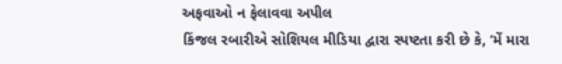અફવાઓ ન ફેલાવવા અપીલ
કિંજલ રબારીએ સોશિયલ મીડિયા દ્વારા સ્પષ્ટતા કરી છે કે, ‘મેં મારા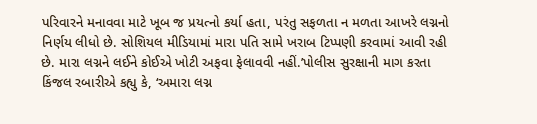પરિવારને મનાવવા માટે ખૂબ જ પ્રયત્નો કર્યા હતા, પરંતુ સફળતા ન મળતા આખરે લગ્નનો નિર્ણય લીધો છે. સોશિયલ મીડિયામાં મારા પતિ સામે ખરાબ ટિપ્પણી કરવામાં આવી રહી છે. મારા લગ્નને લઈને કોઈએ ખોટી અફવા ફેલાવવી નહીં.’પોલીસ સુરક્ષાની માગ કરતા કિંજલ રબારીએ કહ્યુ કે, ‘અમારા લગ્ન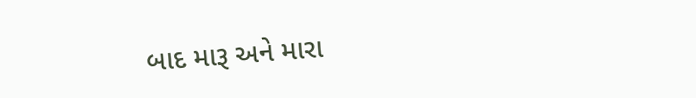બાદ મારૂ અને મારા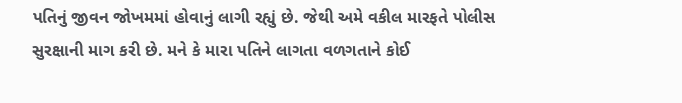પતિનું જીવન જોખમમાં હોવાનું લાગી રહ્યું છે. જેથી અમે વકીલ મારફતે પોલીસ સુરક્ષાની માગ કરી છે. મને કે મારા પતિને લાગતા વળગતાને કોઈ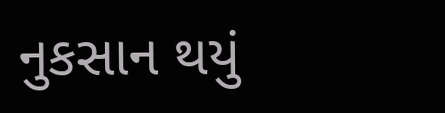નુકસાન થયું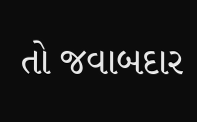તો જવાબદાર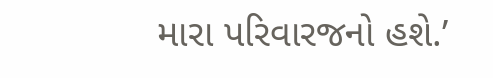મારા પરિવારજનો હશે.’